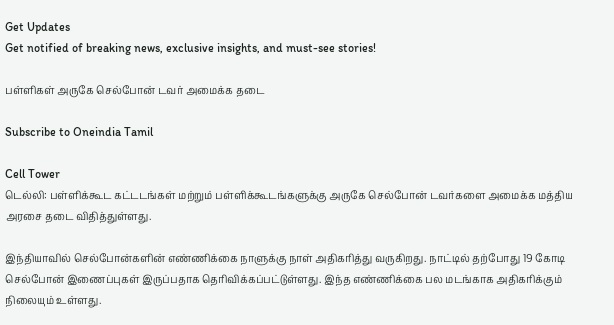Get Updates
Get notified of breaking news, exclusive insights, and must-see stories!

பள்ளிகள் அருகே செல்போன் டவர் அமைக்க தடை

Subscribe to Oneindia Tamil

Cell Tower
டெல்லி: பள்ளிக்கூட கட்டடங்கள் மற்றும் பள்ளிக்கூடங்களுக்கு அருகே செல்போன் டவர்களை அமைக்க மத்திய அரசை தடை விதித்துள்ளது.

இந்தியாவில் செல்போன்களின் எண்ணிக்கை நாளுக்கு நாள் அதிகரித்து வருகிறது. நாட்டில் தற்போது 19 கோடி செல்போன் இணைப்புகள் இருப்பதாக தெரிவிக்கப்பட்டுள்ளது. இந்த எண்ணிக்கை பல மடங்காக அதிகரிக்கும் நிலையும் உள்ளது.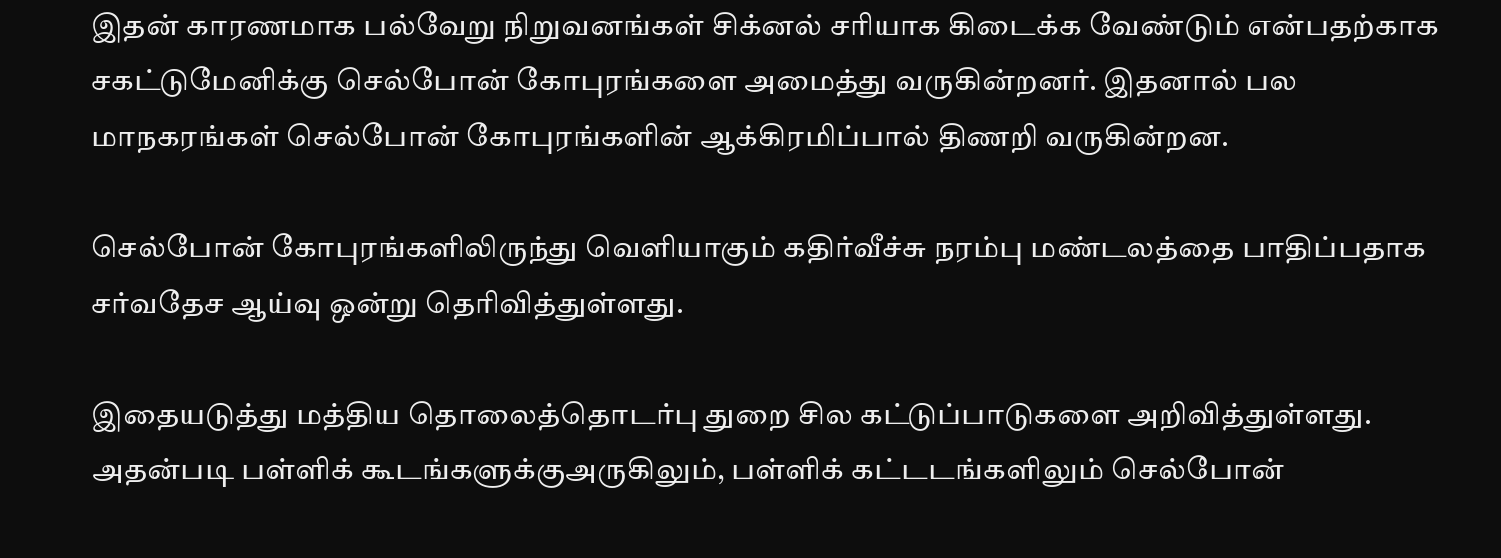இதன் காரணமாக பல்வேறு நிறுவனங்கள் சிக்னல் சரியாக கிடைக்க வேண்டும் என்பதற்காக சகட்டுமேனிக்கு செல்போன் கோபுரங்களை அமைத்து வருகின்றனர். இதனால் பல மாநகரங்கள் செல்போன் கோபுரங்களின் ஆக்கிரமிப்பால் திணறி வருகின்றன.

செல்போன் கோபுரங்களிலிருந்து வெளியாகும் கதிர்வீச்சு நரம்பு மண்டலத்தை பாதிப்பதாக சர்வதேச ஆய்வு ஒன்று தெரிவித்துள்ளது.

இதையடுத்து மத்திய தொலைத்தொடர்பு துறை சில கட்டுப்பாடுகளை அறிவித்துள்ளது. அதன்படி பள்ளிக் கூடங்களுக்குஅருகிலும், பள்ளிக் கட்டடங்களிலும் செல்போன்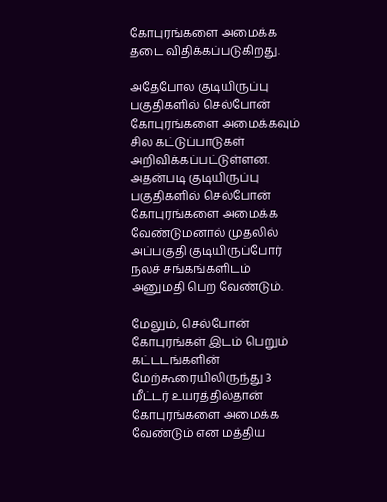கோபுரங்களை அமைக்க தடை விதிக்கப்படுகிறது.

அதேபோல குடியிருப்பு பகுதிகளில் செல்போன் கோபுரங்களை அமைக்கவும் சில கட்டுப்பாடுகள் அறிவிக்கப்பட்டுள்ளன. அதன்படி குடியிருப்பு பகுதிகளில் செல்போன் கோபுரங்களை அமைக்க வேண்டுமனால் முதலில் அப்பகுதி குடியிருப்போர் நலச் சங்கங்களிடம் அனுமதி பெற வேண்டும்.

மேலும், செல்போன் கோபுரங்கள் இடம் பெறும் கட்டடங்களின் மேற்கூரையிலிருந்து 3 மீட்டர் உயரத்தில்தான் கோபுரங்களை அமைக்க வேண்டும் என மத்திய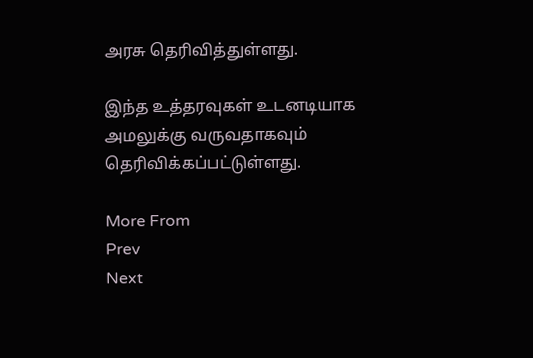அரசு தெரிவித்துள்ளது.

இந்த உத்தரவுகள் உடனடியாக அமலுக்கு வருவதாகவும் தெரிவிக்கப்பட்டுள்ளது.

More From
Prev
Next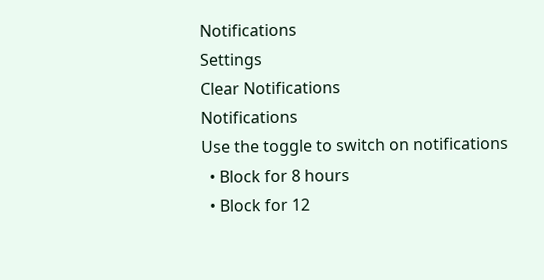Notifications
Settings
Clear Notifications
Notifications
Use the toggle to switch on notifications
  • Block for 8 hours
  • Block for 12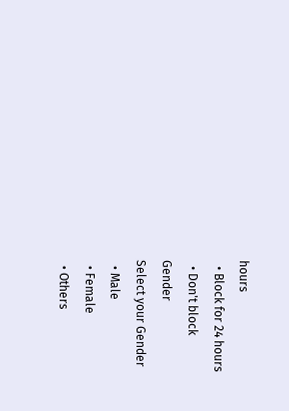hours
  • Block for 24 hours
  • Don't block
Gender
Select your Gender
  • Male
  • Female
  • Others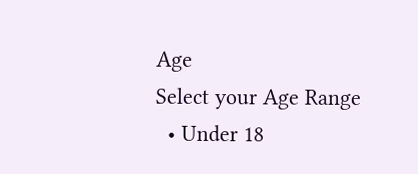Age
Select your Age Range
  • Under 18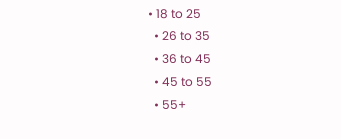• 18 to 25
  • 26 to 35
  • 36 to 45
  • 45 to 55
  • 55+